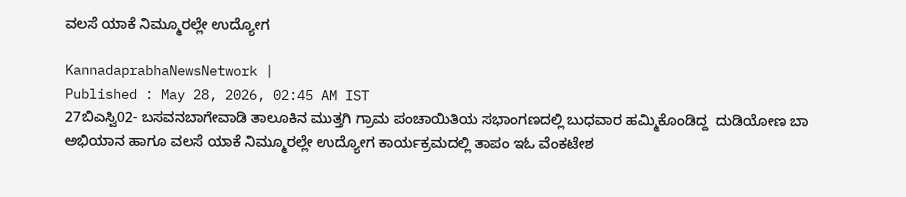ವಲಸೆ ಯಾಕೆ ನಿಮ್ಮೂರಲ್ಲೇ ಉದ್ಯೋಗ

KannadaprabhaNewsNetwork |
Published : May 28, 2026, 02:45 AM IST
27ಬಿಎಸ್ವಿ02- ಬಸವನಬಾಗೇವಾಡಿ ತಾಲೂಕಿನ ಮುತ್ತಗಿ ಗ್ರಾಮ ಪಂಚಾಯಿತಿಯ ಸಭಾಂಗಣದಲ್ಲಿ ಬುಧವಾರ ಹಮ್ಮಿಕೊಂಡಿದ್ದ  ದುಡಿಯೋಣ ಬಾ ಅಭಿಯಾನ ಹಾಗೂ ವಲಸೆ ಯಾಕೆ ನಿಮ್ಮೂರಲ್ಲೇ ಉದ್ಯೋಗ ಕಾರ್ಯಕ್ರಮದಲ್ಲಿ ತಾಪಂ ಇಓ ವೆಂಕಟೇಶ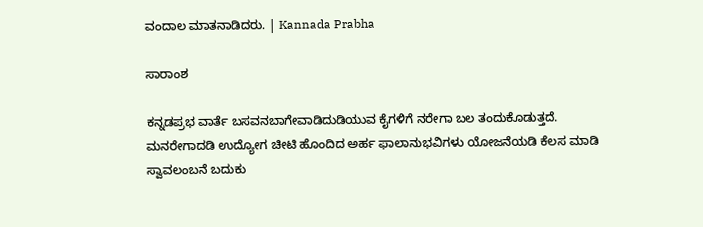ವಂದಾಲ ಮಾತನಾಡಿದರು. | Kannada Prabha

ಸಾರಾಂಶ

ಕನ್ನಡಪ್ರಭ ವಾರ್ತೆ ಬಸವನಬಾಗೇವಾಡಿದುಡಿಯುವ ಕೈಗಳಿಗೆ ನರೇಗಾ ಬಲ ತಂದುಕೊಡುತ್ತದೆ. ಮನರೇಗಾದಡಿ ಉದ್ಯೋಗ ಚೀಟಿ ಹೊಂದಿದ ಅರ್ಹ ಫಾಲಾನುಭವಿಗಳು ಯೋಜನೆಯಡಿ ಕೆಲಸ ಮಾಡಿ ಸ್ವಾವಲಂಬನೆ ಬದುಕು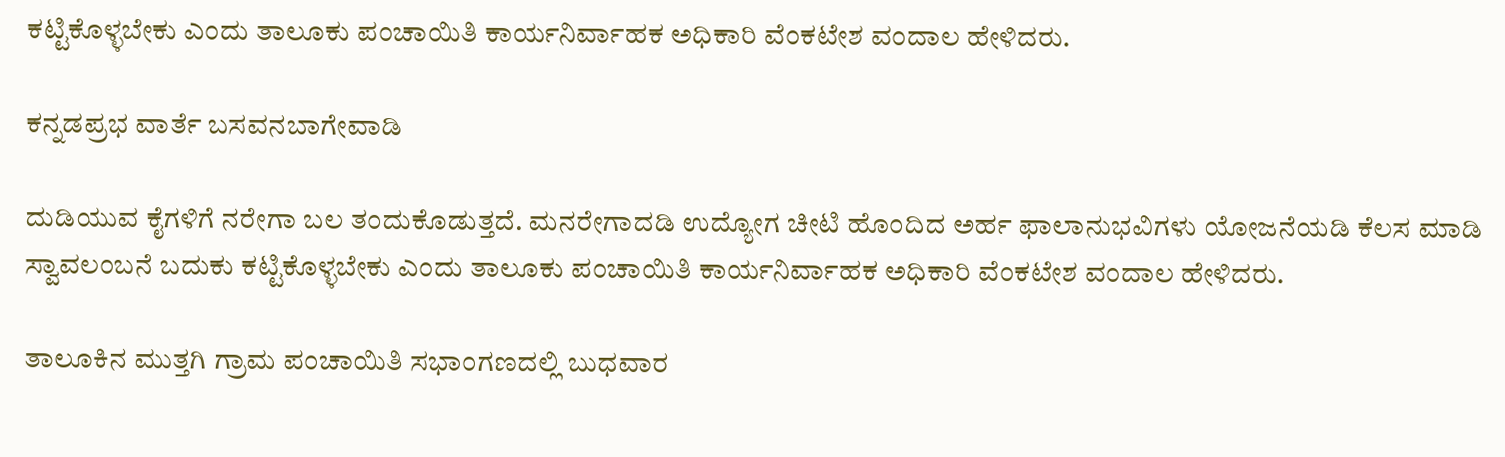ಕಟ್ಟಿಕೊಳ್ಳಬೇಕು ಎಂದು ತಾಲೂಕು ಪಂಚಾಯಿತಿ ಕಾರ್ಯನಿರ್ವಾಹಕ ಅಧಿಕಾರಿ ವೆಂಕಟೇಶ ವಂದಾಲ ಹೇಳಿದರು.

ಕನ್ನಡಪ್ರಭ ವಾರ್ತೆ ಬಸವನಬಾಗೇವಾಡಿ

ದುಡಿಯುವ ಕೈಗಳಿಗೆ ನರೇಗಾ ಬಲ ತಂದುಕೊಡುತ್ತದೆ. ಮನರೇಗಾದಡಿ ಉದ್ಯೋಗ ಚೀಟಿ ಹೊಂದಿದ ಅರ್ಹ ಫಾಲಾನುಭವಿಗಳು ಯೋಜನೆಯಡಿ ಕೆಲಸ ಮಾಡಿ ಸ್ವಾವಲಂಬನೆ ಬದುಕು ಕಟ್ಟಿಕೊಳ್ಳಬೇಕು ಎಂದು ತಾಲೂಕು ಪಂಚಾಯಿತಿ ಕಾರ್ಯನಿರ್ವಾಹಕ ಅಧಿಕಾರಿ ವೆಂಕಟೇಶ ವಂದಾಲ ಹೇಳಿದರು.

ತಾಲೂಕಿನ ಮುತ್ತಗಿ ಗ್ರಾಮ ಪಂಚಾಯಿತಿ ಸಭಾಂಗಣದಲ್ಲಿ ಬುಧವಾರ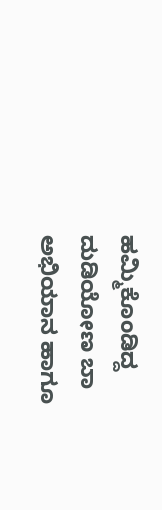ಹಮ್ಮಿಕೊಂಡಿದ್ದ ದುಡಿಯೋಣ ಬಾ ಅಭಿಯಾನ ಹಾಗೂ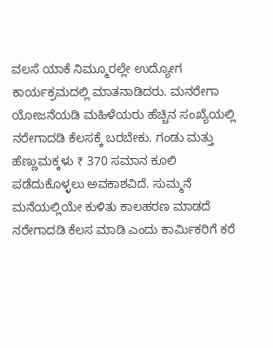ವಲಸೆ ಯಾಕೆ ನಿಮ್ಮೂರಲ್ಲೇ ಉದ್ಯೋಗ ಕಾರ್ಯಕ್ರಮದಲ್ಲಿ ಮಾತನಾಡಿದರು. ಮನರೇಗಾ ಯೋಜನೆಯಡಿ ಮಹಿಳೆಯರು ಹೆಚ್ಚಿನ ಸಂಖ್ಯೆಯಲ್ಲಿ ನರೇಗಾದಡಿ ಕೆಲಸಕ್ಕೆ ಬರಬೇಕು. ಗಂಡು ಮತ್ತು ಹೆಣ್ಣುಮಕ್ಕಳು ₹ 370 ಸಮಾನ ಕೂಲಿ ಪಡೆದುಕೊಳ್ಳಲು ಅವಕಾಶವಿದೆ. ಸುಮ್ಮನೆ ಮನೆಯಲ್ಲಿಯೇ ಕುಳಿತು ಕಾಲಹರಣ ಮಾಡದೆ ನರೇಗಾದಡಿ ಕೆಲಸ ಮಾಡಿ ಎಂದು ಕಾರ್ಮಿಕರಿಗೆ ಕರೆ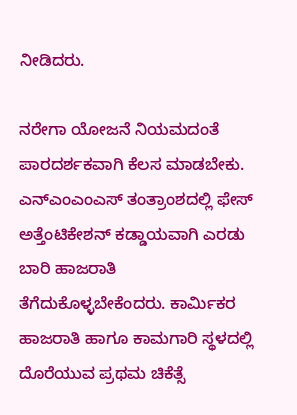ನೀಡಿದರು.

ನರೇಗಾ ಯೋಜನೆ ನಿಯಮದಂತೆ ಪಾರದರ್ಶಕವಾಗಿ ಕೆಲಸ ಮಾಡಬೇಕು. ಎನ್‍ಎಂಎಂಎಸ್ ತಂತ್ರಾಂಶದಲ್ಲಿ ಫೇಸ್ ಅತ್ತೆಂಟಿಕೇಶನ್ ಕಡ್ಡಾಯವಾಗಿ ಎರಡು ಬಾರಿ ಹಾಜರಾತಿ ತೆಗೆದುಕೊಳ್ಳಬೇಕೆಂದರು. ಕಾರ್ಮಿಕರ ಹಾಜರಾತಿ ಹಾಗೂ ಕಾಮಗಾರಿ ಸ್ಥಳದಲ್ಲಿ ದೊರೆಯುವ ಪ್ರಥಮ ಚಿಕೆತ್ಸೆ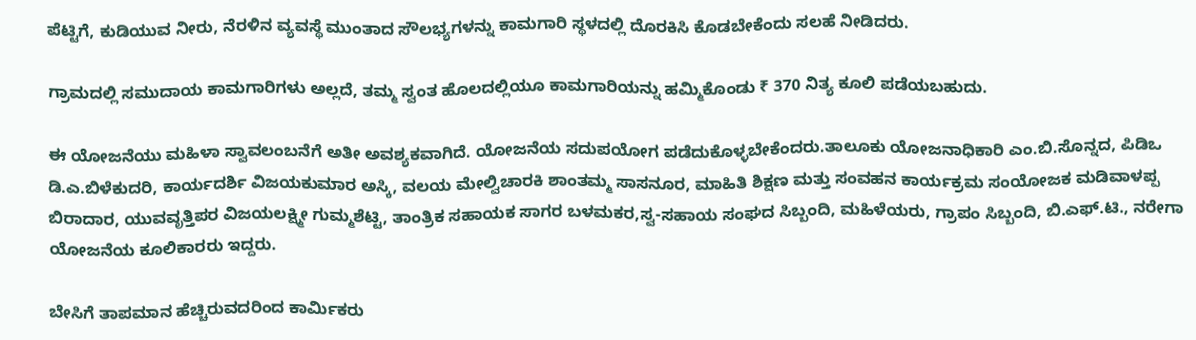ಪೆಟ್ಟಿಗೆ, ಕುಡಿಯುವ ನೀರು, ನೆರಳಿನ ವ್ಯವಸ್ಥೆ ಮುಂತಾದ ಸೌಲಭ್ಯಗಳನ್ನು ಕಾಮಗಾರಿ ಸ್ಥಳದಲ್ಲಿ ದೊರಕಿಸಿ ಕೊಡಬೇಕೆಂದು ಸಲಹೆ ನೀಡಿದರು.

ಗ್ರಾಮದಲ್ಲಿ ಸಮುದಾಯ ಕಾಮಗಾರಿಗಳು ಅಲ್ಲದೆ, ತಮ್ಮ ಸ್ವಂತ ಹೊಲದಲ್ಲಿಯೂ ಕಾಮಗಾರಿಯನ್ನು ಹಮ್ಮಿಕೊಂಡು ₹ 370 ನಿತ್ಯ ಕೂಲಿ ಪಡೆಯಬಹುದು.

ಈ ಯೋಜನೆಯು ಮಹಿಳಾ ಸ್ವಾವಲಂಬನೆಗೆ ಅತೀ ಅವಶ್ಯಕವಾಗಿದೆ. ಯೋಜನೆಯ ಸದುಪಯೋಗ ಪಡೆದುಕೊಳ್ಳಬೇಕೆಂದರು.ತಾಲೂಕು ಯೋಜನಾಧಿಕಾರಿ ಎಂ.ಬಿ.ಸೊನ್ನದ, ಪಿಡಿಒ ಡಿ.ಎ.ಬಿಳೆಕುದರಿ, ಕಾರ್ಯದರ್ಶಿ ವಿಜಯಕುಮಾರ ಅಸ್ಕಿ, ವಲಯ ಮೇಲ್ವಿಚಾರಕಿ ಶಾಂತಮ್ಮ ಸಾಸನೂರ, ಮಾಹಿತಿ ಶಿಕ್ಷಣ ಮತ್ತು ಸಂವಹನ ಕಾರ್ಯಕ್ರಮ ಸಂಯೋಜಕ ಮಡಿವಾಳಪ್ಪ ಬಿರಾದಾರ, ಯುವವೃತ್ತಿಪರ ವಿಜಯಲಕ್ಷ್ಮೀ ಗುಮ್ಮಶೆಟ್ಟಿ, ತಾಂತ್ರಿಕ ಸಹಾಯಕ ಸಾಗರ ಬಳಮಕರ,ಸ್ವ-ಸಹಾಯ ಸಂಘದ ಸಿಬ್ಬಂದಿ, ಮಹಿಳೆಯರು, ಗ್ರಾಪಂ ಸಿಬ್ಬಂದಿ, ಬಿ.ಎಫ್.ಟಿ., ನರೇಗಾ ಯೋಜನೆಯ ಕೂಲಿಕಾರರು ಇದ್ದರು.

ಬೇಸಿಗೆ ತಾಪಮಾನ ಹೆಚ್ಚಿರುವದರಿಂದ ಕಾರ್ಮಿಕರು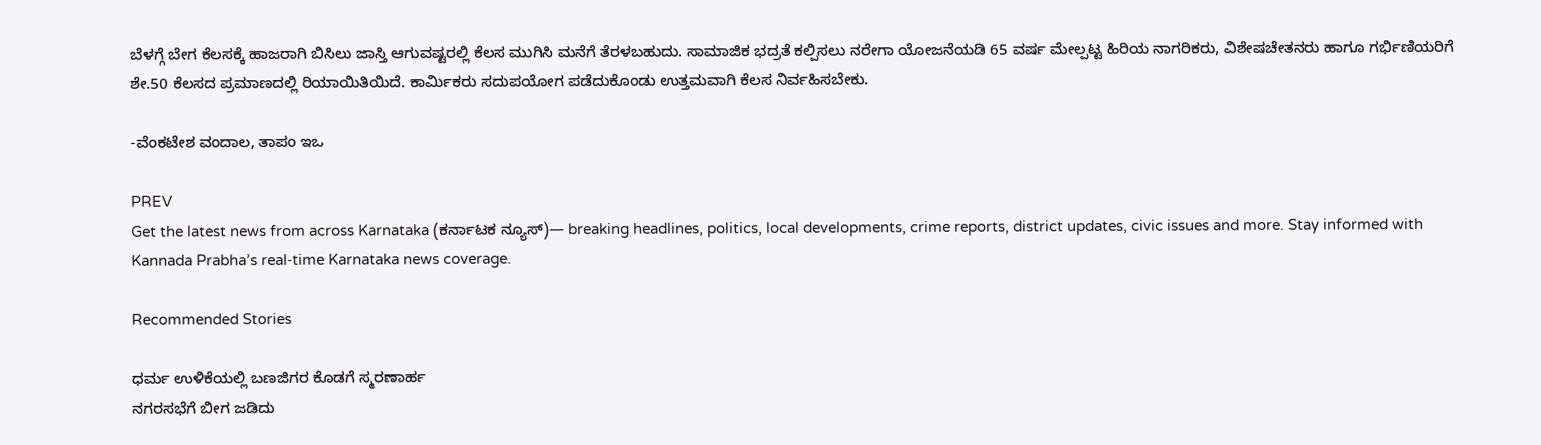ಬೆಳಗ್ಗೆ ಬೇಗ ಕೆಲಸಕ್ಕೆ ಹಾಜರಾಗಿ ಬಿಸಿಲು ಜಾಸ್ತಿ ಆಗುವಷ್ಟರಲ್ಲಿ ಕೆಲಸ ಮುಗಿಸಿ ಮನೆಗೆ ತೆರಳಬಹುದು. ಸಾಮಾಜಿಕ ಭದ್ರತೆ ಕಲ್ಪಿಸಲು ನರೇಗಾ ಯೋಜನೆಯಡಿ 65 ವರ್ಷ ಮೇಲ್ಪಟ್ಟ ಹಿರಿಯ ನಾಗರಿಕರು, ವಿಶೇಷಚೇತನರು ಹಾಗೂ ಗರ್ಭಿಣಿಯರಿಗೆ ಶೇ.50 ಕೆಲಸದ ಪ್ರಮಾಣದಲ್ಲಿ ರಿಯಾಯಿತಿಯಿದೆ. ಕಾರ್ಮಿಕರು ಸದುಪಯೋಗ ಪಡೆದುಕೊಂಡು ಉತ್ತಮವಾಗಿ ಕೆಲಸ ನಿರ್ವಹಿಸಬೇಕು.

-ವೆಂಕಟೇಶ ವಂದಾಲ, ತಾಪಂ ಇಒ

PREV
Get the latest news from across Karnataka (ಕರ್ನಾಟಕ ನ್ಯೂಸ್)— breaking headlines, politics, local developments, crime reports, district updates, civic issues and more. Stay informed with Kannada Prabha’s real‑time Karnataka news coverage.

Recommended Stories

ಧರ್ಮ ಉಳಿಕೆಯಲ್ಲಿ ಬಣಜಿಗರ ಕೊಡಗೆ ಸ್ಮರಣಾರ್ಹ
ನಗರಸಭೆಗೆ ಬೀಗ ಜಡಿದು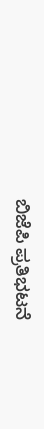ಬಿಜೆಪಿ ಪ್ರತಿಭಟನೆ